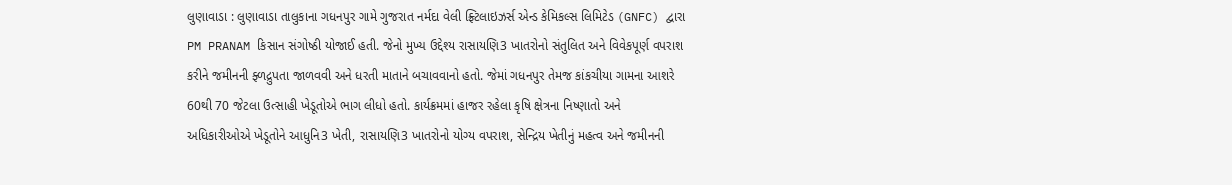લુણાવાડા : લુણાવાડા તાલુકાના ગધનપુર ગામે ગુજરાત નર્મદા વેલી ફ્ર્ટિલાઇઝર્સ એન્ડ કેમિકલ્સ લિમિટેડ (GNFC) દ્વારા PM PRANAM કિસાન સંગોષ્ઠી યોજાઈ હતી. જેનો મુખ્ય ઉદ્દેશ્ય રાસાયણિ3 ખાતરોનો સંતુલિત અને વિવેકપૂર્ણ વપરાશ કરીને જમીનની ફ્ળદ્રુપતા જાળવવી અને ધરતી માતાને બચાવવાનો હતો. જેમાં ગધનપુર તેમજ કાંકચીયા ગામના આશરે 60થી 70 જેટલા ઉત્સાહી ખેડૂતોએ ભાગ લીધો હતો. કાર્યક્રમમાં હાજર રહેલા કૃષિ ક્ષેત્રના નિષ્ણાતો અને અધિકારીઓએ ખેડૂતોને આધુનિ3 ખેતી, રાસાયણિ3 ખાતરોનો યોગ્ય વપરાશ, સેન્દ્રિય ખેતીનું મહત્વ અને જમીનની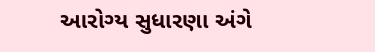આરોગ્ય સુધારણા અંગે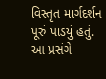વિસ્તૃત માર્ગદર્શન પૂરું પાડયું હતું. આ પ્રસંગે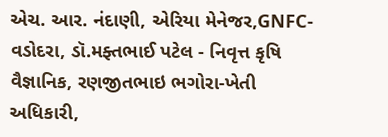એચ. આર. નંદાણી, એરિયા મેનેજર,GNFC- વડોદરા, ડૉ.મફ્તભાઈ પટેલ - નિવૃત્ત કૃષિ વૈજ્ઞાનિક, રણજીતભાઇ ભગોરા-ખેતી અધિકારી,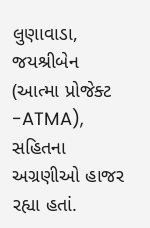લુણાવાડા, જયશ્રીબેન (આત્મા પ્રોજેક્ટ -ATMA), સહિતના અગ્રણીઓ હાજર રહ્યા હતાં.